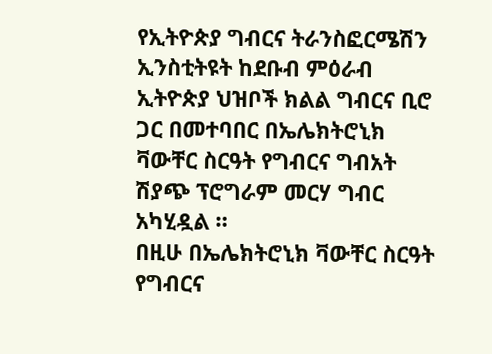የኢትዮጵያ ግብርና ትራንስፎርሜሽን ኢንስቲትዩት ከደቡብ ምዕራብ ኢትዮጵያ ህዝቦች ክልል ግብርና ቢሮ ጋር በመተባበር በኤሌክትሮኒክ ቫውቸር ስርዓት የግብርና ግብአት ሽያጭ ፕሮግራም መርሃ ግብር አካሂዷል ።
በዚሁ በኤሌክትሮኒክ ቫውቸር ስርዓት የግብርና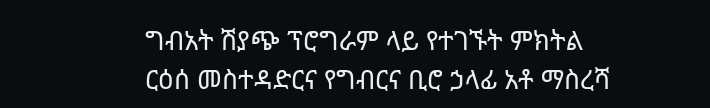ግብአት ሽያጭ ፕሮግራም ላይ የተገኙት ምክትል ርዕሰ መስተዳድርና የግብርና ቢሮ ኃላፊ አቶ ማስረሻ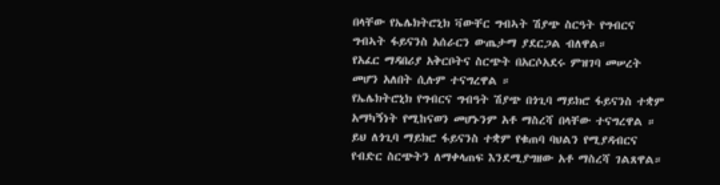በላቸው የኤሌክትሮኒክ ቫውቸር ግብኣት ሽያጭ ስርዓት የግብርና ግብኣት ፋይናንስ አሰራርን ውጤታማ ያደርጋል ብለዋል።
የአፈር ማዳበሪያ አቅርቦትና ስርጭት በአርሶአደሩ ምዝገባ መሠረት መሆን አለበት ሲሉም ተናግረዋል ።
የኤሌክትሮኒክ የግብርና ግብዓት ሽያጭ በጎጊባ ማይክሮ ፋይናንስ ተቋም አማካኝነት የሚከናወን መሆኑንም አቶ ማስረሻ በላቸው ተናግረዋል ።
ይህ ለጎጊባ ማይክሮ ፋይናንስ ተቋም የቁጠባ ባህልን የሚያዳብርና የብድር ስርጭትን ለማቀላጠፍ እንደሚያግዘው አቶ ማስረሻ ገልጸዋል።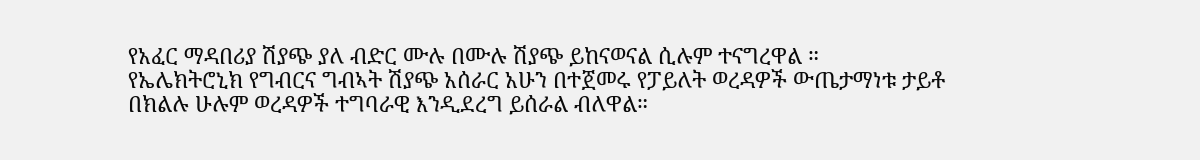የአፈር ማዳበሪያ ሽያጭ ያለ ብድር ሙሉ በሙሉ ሽያጭ ይከናወናል ሲሉም ተናግረዋል ።
የኤሌክትሮኒክ የግብርና ግብኣት ሽያጭ አሰራር አሁን በተጀመሩ የፓይለት ወረዳዎች ውጤታማነቱ ታይቶ በክልሉ ሁሉም ወረዳዎች ተግባራዊ እንዲደረግ ይሰራል ብለዋል።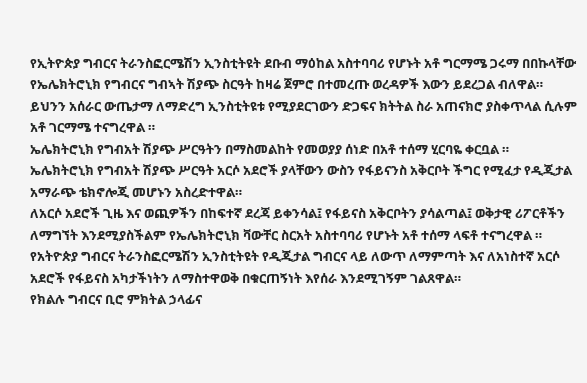የኢትዮጵያ ግብርና ትራንስፎርሜሽን ኢንስቲትዩት ደቡብ ማዕከል አስተባባሪ የሆኑት አቶ ግርማሜ ጋሩማ በበኩላቸው የኤሌክትሮኒክ የግብርና ግብኣት ሽያጭ ስርዓት ከዛሬ ጀምሮ በተመረጡ ወረዳዎች እውን ይደረጋል ብለዋል።
ይህንን አሰራር ውጤታማ ለማድረግ ኢንስቲትዩቱ የሚያደርገውን ድጋፍና ክትትል ስራ አጠናክሮ ያስቀጥላል ሲሉም አቶ ገርማሜ ተናግረዋል ።
ኤሌክትሮኒክ የግብአት ሽያጭ ሥርዓትን በማስመልከት የመወያያ ሰነድ በአቶ ተሰማ ሂርባዬ ቀርቧል ።
ኤሌክትሮኒክ የግብአት ሽያጭ ሥርዓት አርሶ አደሮች ያላቸውን ውስን የፋይናንስ አቅርቦት ችግር የሚፈታ የዲጂታል አማራጭ ቴክኖሎጂ መሆኑን አስረድተዋል።
ለአርሶ አደሮች ጊዜ እና ወጪዎችን በከፍተኛ ደረጃ ይቀንሳል፤ የፋይናስ አቅርቦትን ያሳልጣል፤ ወቅታዊ ሪፖርቶችን ለማግኘት እንደሚያስችልም የኤሌክትሮኒክ ቫውቸር ስርአት አስተባባሪ የሆኑት አቶ ተሰማ ላፍቶ ተናግረዋል ።
የአትዮጵያ ግብርና ትራንስፎርሜሽን ኢንስቲትዩት የዲጂታል ግብርና ላይ ለውጥ ለማምጣት እና ለአነስተኛ አርሶ አደሮች የፋይናስ አካታችነትን ለማስተዋወቅ በቁርጠኝነት እየሰራ እንደሚገኝም ገልጸዋል።
የክልሉ ግብርና ቢሮ ምክትል ኃላፊና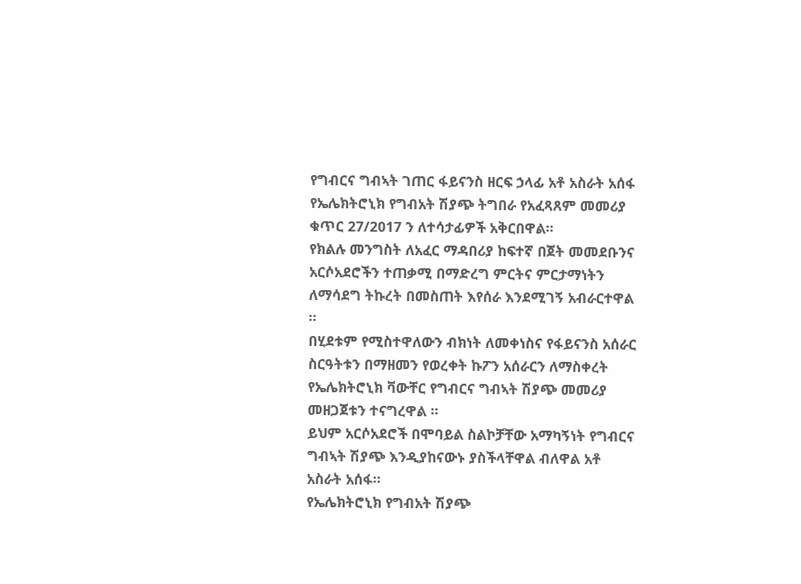የግብርና ግብኣት ገጠር ፋይናንስ ዘርፍ ኃላፊ አቶ አስራት አሰፋ የኤሌክትሮኒክ የግብአት ሽያጭ ትግበራ የአፈጻጸም መመሪያ ቁጥር 27/2017 ን ለተሳታፊዎች አቅርበዋል።
የክልሉ መንግስት ለአፈር ማዳበሪያ ከፍተኛ በጀት መመደቡንና አርሶአደሮችን ተጠቃሚ በማድረግ ምርትና ምርታማነትን ለማሳደግ ትኩረት በመስጠት እየሰራ እንደሚገኝ አብራርተዋል ።
በሂደቱም የሚስተዋለውን ብክነት ለመቀነስና የፋይናንስ አሰራር ስርዓትቱን በማዘመን የወረቀት ኩፖን አሰራርን ለማስቀረት የኤሌክትሮኒክ ቫውቸር የግብርና ግብኣት ሽያጭ መመሪያ መዘጋጀቱን ተናግረዋል ።
ይህም አርሶአደሮች በሞባይል ስልኮቻቸው አማካኝነት የግብርና ግብኣት ሽያጭ እንዲያከናውኑ ያስችላቸዋል ብለዋል አቶ አስራት አሰፋ።
የኤሌክትሮኒክ የግብአት ሽያጭ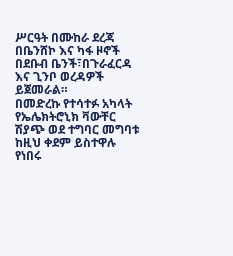ሥርዓት በሙከራ ደረጃ በቤንሸኮ እና ካፋ ዞኖች በደቡብ ቤንች፣በጉራፈርዳ እና ጊንቦ ወረዳዎች ይጀመራል።
በመድረኩ የተሳተፉ አካላት የኤሌክትሮኒክ ቫውቸር ሽያጭ ወደ ተግባር መግባቱ ከዚህ ቀደም ይስተዋሉ የነበሩ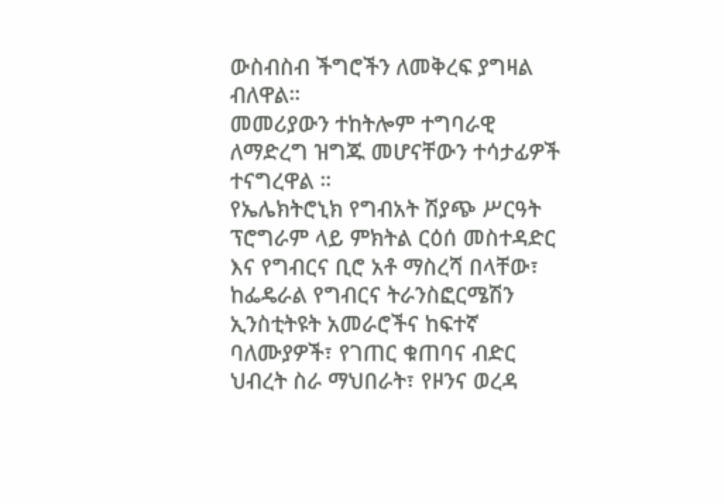ውስብስብ ችግሮችን ለመቅረፍ ያግዛል ብለዋል።
መመሪያውን ተከትሎም ተግባራዊ ለማድረግ ዝግጁ መሆናቸውን ተሳታፊዎች ተናግረዋል ።
የኤሌክትሮኒክ የግብአት ሽያጭ ሥርዓት ፕሮግራም ላይ ምክትል ርዕሰ መስተዳድር እና የግብርና ቢሮ አቶ ማስረሻ በላቸው፣ ከፌዴራል የግብርና ትራንስፎርሜሽን ኢንስቲትዩት አመራሮችና ከፍተኛ ባለሙያዎች፣ የገጠር ቁጠባና ብድር ህብረት ስራ ማህበራት፣ የዞንና ወረዳ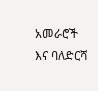አመራሮች እና ባለድርሻ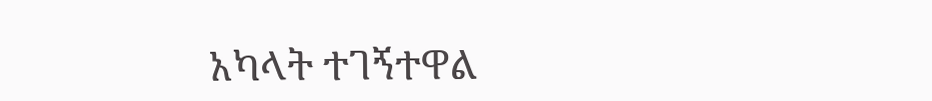አካላት ተገኝተዋል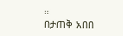።
በታጠቅ አበበ